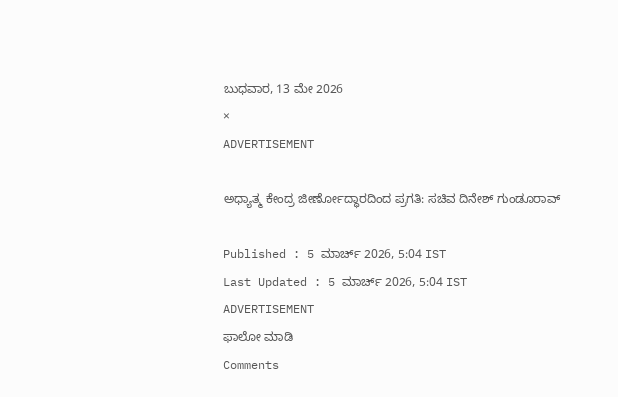ಬುಧವಾರ, 13 ಮೇ 2026
×
ADVERTISEMENT

ಅಧ್ಯಾತ್ಮ ಕೇಂದ್ರ ಜೀರ್ಣೋದ್ಧಾರದಿಂದ ಪ್ರಗತಿ: ಸಚಿವ ದಿನೇಶ್ ಗುಂಡೂರಾವ್

Published : 5 ಮಾರ್ಚ್ 2026, 5:04 IST
Last Updated : 5 ಮಾರ್ಚ್ 2026, 5:04 IST
ADVERTISEMENT
ಫಾಲೋ ಮಾಡಿ
Comments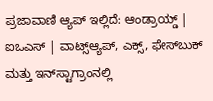ಪ್ರಜಾವಾಣಿ ಆ್ಯಪ್ ಇಲ್ಲಿದೆ: ಆಂಡ್ರಾಯ್ಡ್ | ಐಒಎಸ್ | ವಾಟ್ಸ್ಆ್ಯಪ್, ಎಕ್ಸ್, ಫೇಸ್‌ಬುಕ್ ಮತ್ತು ಇನ್‌ಸ್ಟಾಗ್ರಾಂನಲ್ಲಿ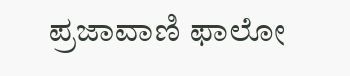ಪ್ರಜಾವಾಣಿ ಫಾಲೋ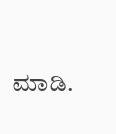ಮಾಡಿ.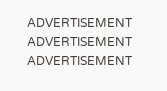ADVERTISEMENT
ADVERTISEMENT
ADVERTISEMENT